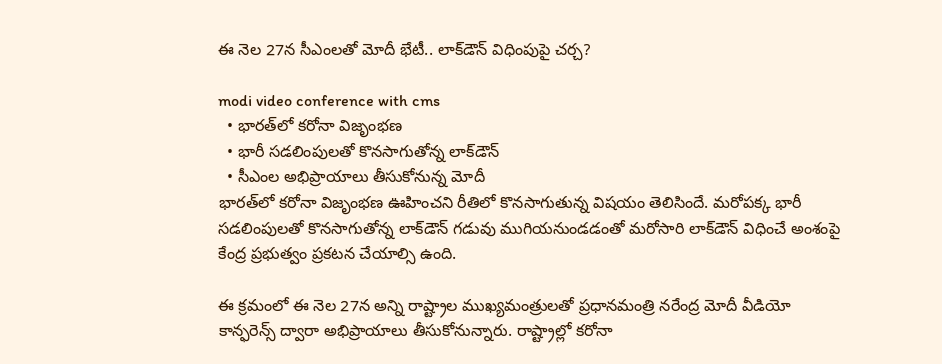ఈ నెల 27న సీఎంలతో మోదీ భేటీ.. లాక్‌డౌన్‌ విధింపుపై చర్చ?

modi video conference with cms
  • భారత్‌లో కరోనా విజృంభణ
  • భారీ సడలింపులతో కొనసాగుతోన్న లాక్‌డౌన్‌
  • సీఎంల అభిప్రాయాలు తీసుకోనున్న మోదీ
భారత్‌లో కరోనా విజృంభణ ఊహించని రీతిలో కొనసాగుతున్న విషయం తెలిసిందే. మరోపక్క భారీ సడలింపులతో కొనసాగుతోన్న లాక్‌డౌన్‌ గడువు ముగియనుండడంతో మరోసారి లాక్‌డౌన్‌ విధించే అంశంపై కేంద్ర ప్రభుత్వం ప్రకటన చేయాల్సి ఉంది.

ఈ క్రమంలో ఈ నెల 27న అన్ని రాష్ట్రాల ముఖ్యమంత్రులతో ప్రధానమంత్రి నరేంద్ర మోదీ వీడియో కాన్ఫరెన్స్‌ ద్వారా అభిప్రాయాలు తీసుకోనున్నారు. రాష్ట్రాల్లో కరోనా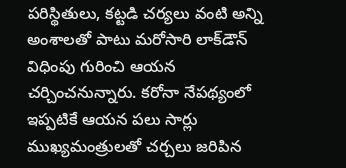పరిస్థితులు, కట్టడి చర్యలు వంటి అన్ని అంశాలతో పాటు మరోసారి లాక్‌డౌన్‌ విధింపు గురించి ఆయన చర్చించనున్నారు. కరోనా నేపథ్యంలో ఇప్పటికే ఆయన పలు సార్లు ముఖ్యమంత్రులతో చర్చలు జరిపిన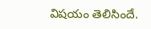విషయం తెలిసిందే.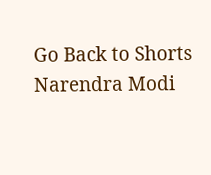Go Back to Shorts
Narendra Modi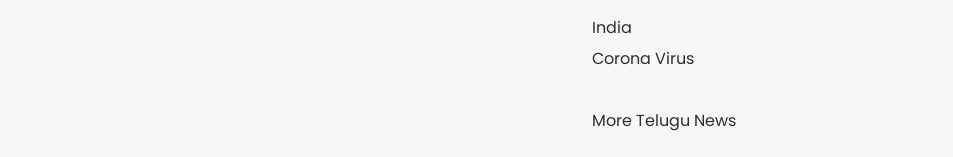India
Corona Virus

More Telugu News